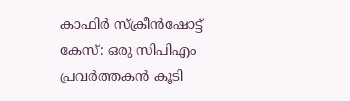കാഫിർ സ്ക്രീൻഷോട്ട് കേസ്: ഒരു സിപിഎം പ്രവർത്തകൻ കൂടി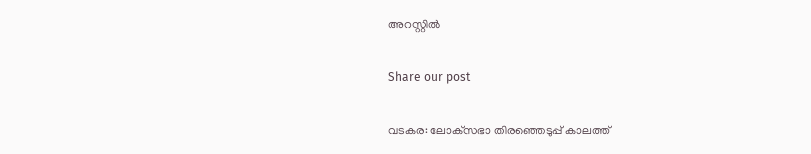അറസ്റ്റിൽ

Share our post

വടകര: ലോക്‌സഭാ തിരഞ്ഞെടുപ്പ് കാലത്ത്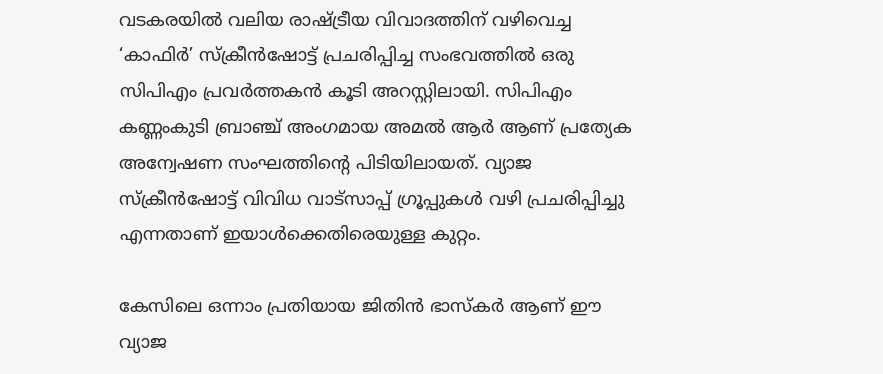വടകരയിൽ വലിയ രാഷ്ട്രീയ വിവാദത്തിന് വഴിവെച്ച ‘കാഫിർ’ സ്ക്രീൻഷോട്ട് പ്രചരിപ്പിച്ച സംഭവത്തിൽ ഒരു സിപിഎം പ്രവർത്തകൻ കൂടി അറസ്റ്റിലായി. സിപിഎം കണ്ണംകുടി ബ്രാഞ്ച് അംഗമായ അമൽ ആർ ആണ് പ്രത്യേക അന്വേഷണ സംഘത്തിന്റെ പിടിയിലായത്. വ്യാജ സ്ക്രീൻഷോട്ട് വിവിധ വാട്സാപ്പ് ഗ്രൂപ്പുകൾ വഴി പ്രചരിപ്പിച്ചു എന്നതാണ് ഇയാൾക്കെതിരെയുള്ള കുറ്റം.

കേസിലെ ഒന്നാം പ്രതിയായ ജിതിൻ ഭാസ്കർ ആണ് ഈ വ്യാജ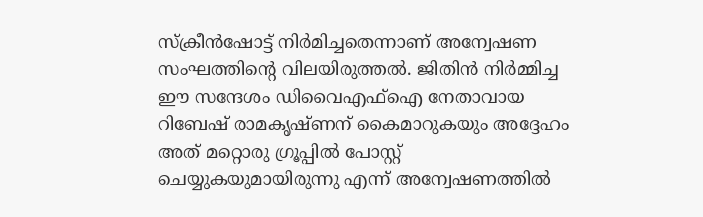സ്ക്രീൻഷോട്ട് നിർമിച്ചതെന്നാണ് അന്വേഷണ സംഘത്തിന്റെ വിലയിരുത്തൽ. ജിതിൻ നിർമ്മിച്ച ഈ സന്ദേശം ഡിവൈഎഫ്ഐ നേതാവായ റിബേഷ് രാമകൃഷ്ണന് കൈമാറുകയും അദ്ദേഹം അത് മറ്റൊരു ഗ്രൂപ്പിൽ പോസ്റ്റ് ചെയ്യുകയുമായിരുന്നു എന്ന് അന്വേഷണത്തിൽ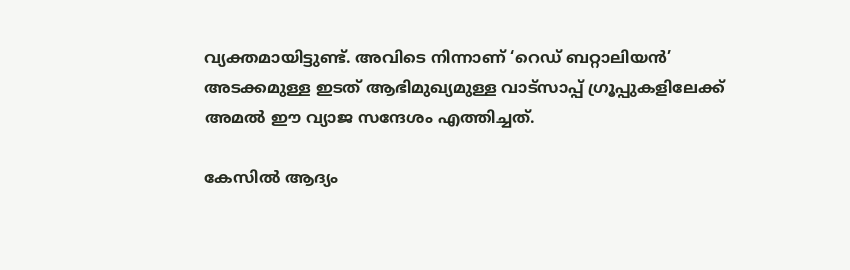വ്യക്തമായിട്ടുണ്ട്. അവിടെ നിന്നാണ് ‘റെഡ് ബറ്റാലിയൻ’ അടക്കമുള്ള ഇടത് ആഭിമുഖ്യമുള്ള വാട്സാപ്പ് ഗ്രൂപ്പുകളിലേക്ക് അമൽ ഈ വ്യാജ സന്ദേശം എത്തിച്ചത്.

കേസിൽ ആദ്യം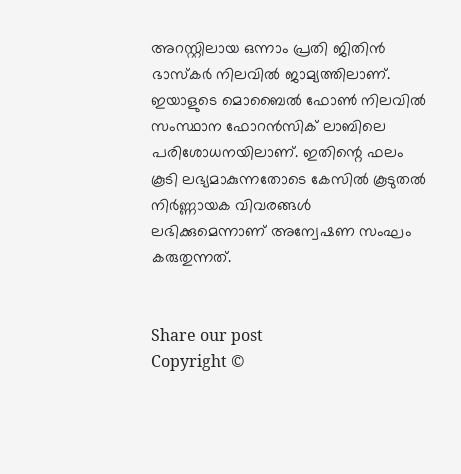അറസ്റ്റിലായ ഒന്നാം പ്രതി ജിതിൻ ഭാസ്കർ നിലവിൽ ജാമ്യത്തിലാണ്. ഇയാളുടെ മൊബൈൽ ഫോൺ നിലവിൽ സംസ്ഥാന ഫോറൻസിക് ലാബിലെ പരിശോധനയിലാണ്. ഇതിന്റെ ഫലം കൂടി ലഭ്യമാകുന്നതോടെ കേസിൽ കൂടുതൽ നിർണ്ണായക വിവരങ്ങൾ ലഭിക്കുമെന്നാണ് അന്വേഷണ സംഘം കരുതുന്നത്.


Share our post
Copyright ©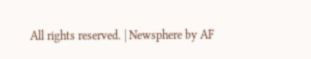All rights reserved. | Newsphere by AF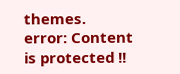themes.
error: Content is protected !!